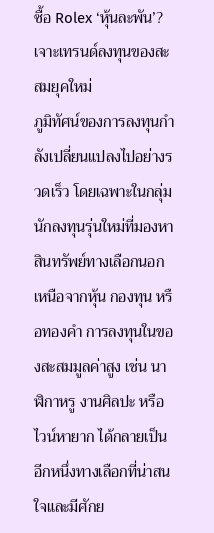ซื้อ Rolex ‘หุ้นละพัน’? เจาะเทรนด์ลงทุนของสะสมยุคใหม่
ภูมิทัศน์ของการลงทุนกำลังเปลี่ยนแปลงไปอย่างรวดเร็ว โดยเฉพาะในกลุ่มนักลงทุนรุ่นใหม่ที่มองหาสินทรัพย์ทางเลือกนอกเหนือจากหุ้น กองทุน หรือทองคำ การลงทุนในของสะสมมูลค่าสูง เช่น นาฬิกาหรู งานศิลปะ หรือไวน์หายาก ได้กลายเป็นอีกหนึ่งทางเลือกที่น่าสนใจและมีศักย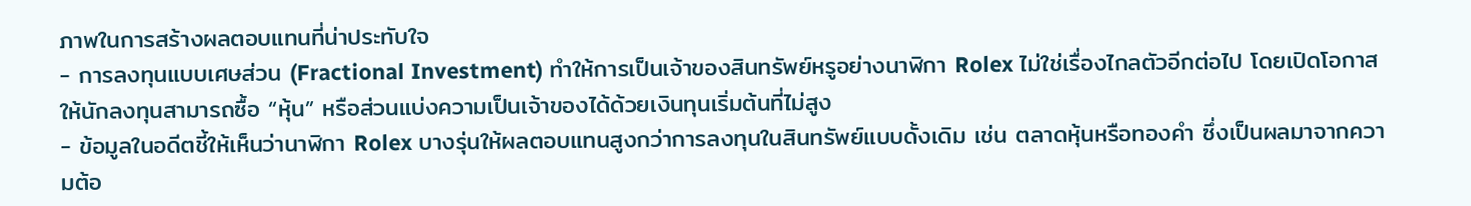ภาพในการสร้างผลตอบแทนที่น่าประทับใจ
- การลงทุนแบบเศษส่วน (Fractional Investment) ทำให้การเป็นเจ้าของสินทรัพย์หรูอย่างนาฬิกา Rolex ไม่ใช่เรื่องไกลตัวอีกต่อไป โดยเปิดโอกาสให้นักลงทุนสามารถซื้อ “หุ้น” หรือส่วนแบ่งความเป็นเจ้าของได้ด้วยเงินทุนเริ่มต้นที่ไม่สูง
- ข้อมูลในอดีตชี้ให้เห็นว่านาฬิกา Rolex บางรุ่นให้ผลตอบแทนสูงกว่าการลงทุนในสินทรัพย์แบบดั้งเดิม เช่น ตลาดหุ้นหรือทองคำ ซึ่งเป็นผลมาจากความต้อ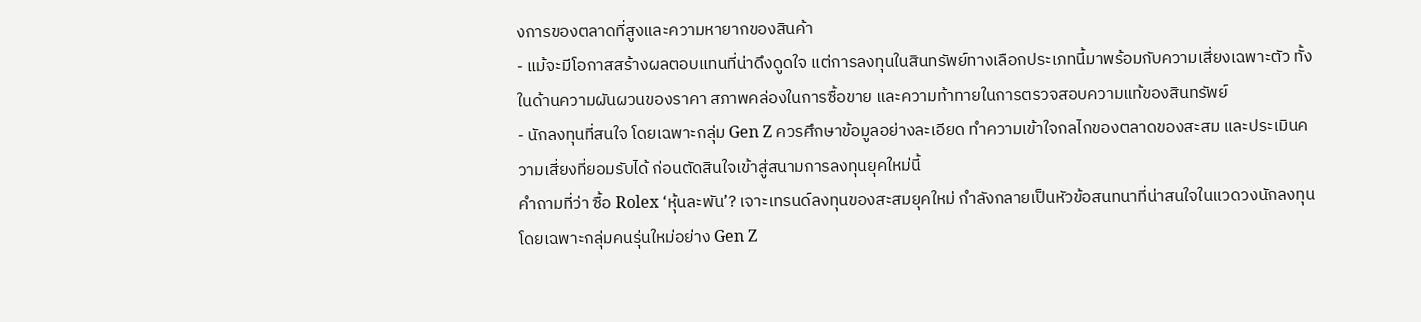งการของตลาดที่สูงและความหายากของสินค้า
- แม้จะมีโอกาสสร้างผลตอบแทนที่น่าดึงดูดใจ แต่การลงทุนในสินทรัพย์ทางเลือกประเภทนี้มาพร้อมกับความเสี่ยงเฉพาะตัว ทั้งในด้านความผันผวนของราคา สภาพคล่องในการซื้อขาย และความท้าทายในการตรวจสอบความแท้ของสินทรัพย์
- นักลงทุนที่สนใจ โดยเฉพาะกลุ่ม Gen Z ควรศึกษาข้อมูลอย่างละเอียด ทำความเข้าใจกลไกของตลาดของสะสม และประเมินความเสี่ยงที่ยอมรับได้ ก่อนตัดสินใจเข้าสู่สนามการลงทุนยุคใหม่นี้
คำถามที่ว่า ซื้อ Rolex ‘หุ้นละพัน’? เจาะเทรนด์ลงทุนของสะสมยุคใหม่ กำลังกลายเป็นหัวข้อสนทนาที่น่าสนใจในแวดวงนักลงทุน โดยเฉพาะกลุ่มคนรุ่นใหม่อย่าง Gen Z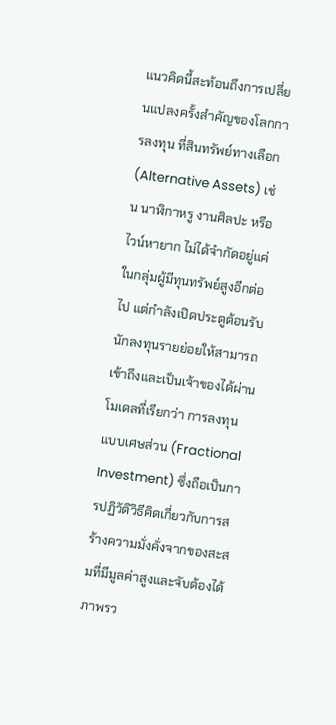แนวคิดนี้สะท้อนถึงการเปลี่ยนแปลงครั้งสำคัญของโลกการลงทุน ที่สินทรัพย์ทางเลือก (Alternative Assets) เช่น นาฬิกาหรู งานศิลปะ หรือไวน์หายาก ไม่ได้จำกัดอยู่แค่ในกลุ่มผู้มีทุนทรัพย์สูงอีกต่อไป แต่กำลังเปิดประตูต้อนรับนักลงทุนรายย่อยให้สามารถเข้าถึงและเป็นเจ้าของได้ผ่านโมเดลที่เรียกว่า การลงทุนแบบเศษส่วน (Fractional Investment) ซึ่งถือเป็นการปฏิวัติวิธีคิดเกี่ยวกับการสร้างความมั่งคั่งจากของสะสมที่มีมูลค่าสูงและจับต้องได้
ภาพรว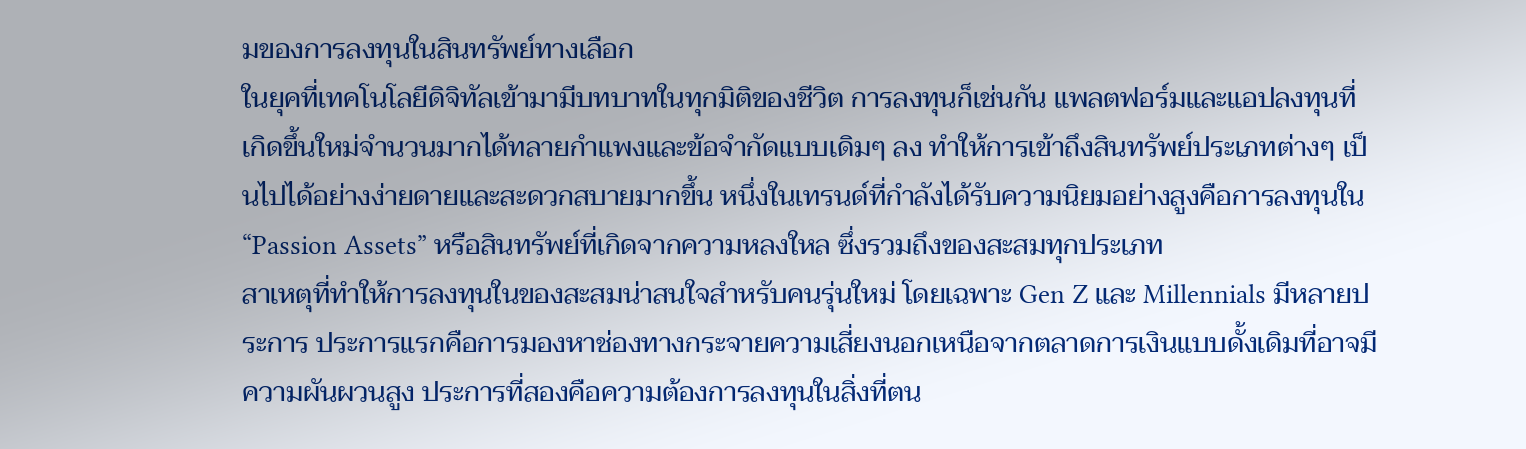มของการลงทุนในสินทรัพย์ทางเลือก
ในยุคที่เทคโนโลยีดิจิทัลเข้ามามีบทบาทในทุกมิติของชีวิต การลงทุนก็เช่นกัน แพลตฟอร์มและแอปลงทุนที่เกิดขึ้นใหม่จำนวนมากได้ทลายกำแพงและข้อจำกัดแบบเดิมๆ ลง ทำให้การเข้าถึงสินทรัพย์ประเภทต่างๆ เป็นไปได้อย่างง่ายดายและสะดวกสบายมากขึ้น หนึ่งในเทรนด์ที่กำลังได้รับความนิยมอย่างสูงคือการลงทุนใน “Passion Assets” หรือสินทรัพย์ที่เกิดจากความหลงใหล ซึ่งรวมถึงของสะสมทุกประเภท
สาเหตุที่ทำให้การลงทุนในของสะสมน่าสนใจสำหรับคนรุ่นใหม่ โดยเฉพาะ Gen Z และ Millennials มีหลายประการ ประการแรกคือการมองหาช่องทางกระจายความเสี่ยงนอกเหนือจากตลาดการเงินแบบดั้งเดิมที่อาจมีความผันผวนสูง ประการที่สองคือความต้องการลงทุนในสิ่งที่ตน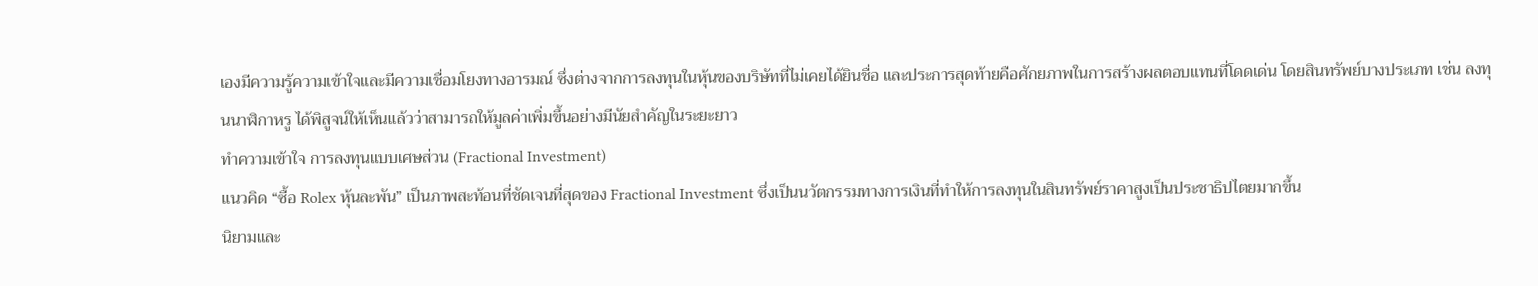เองมีความรู้ความเข้าใจและมีความเชื่อมโยงทางอารมณ์ ซึ่งต่างจากการลงทุนในหุ้นของบริษัทที่ไม่เคยได้ยินชื่อ และประการสุดท้ายคือศักยภาพในการสร้างผลตอบแทนที่โดดเด่น โดยสินทรัพย์บางประเภท เช่น ลงทุนนาฬิกาหรู ได้พิสูจน์ให้เห็นแล้วว่าสามารถให้มูลค่าเพิ่มขึ้นอย่างมีนัยสำคัญในระยะยาว
ทำความเข้าใจ การลงทุนแบบเศษส่วน (Fractional Investment)
แนวคิด “ซื้อ Rolex หุ้นละพัน” เป็นภาพสะท้อนที่ชัดเจนที่สุดของ Fractional Investment ซึ่งเป็นนวัตกรรมทางการเงินที่ทำให้การลงทุนในสินทรัพย์ราคาสูงเป็นประชาธิปไตยมากขึ้น
นิยามและ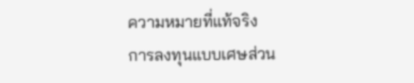ความหมายที่แท้จริง
การลงทุนแบบเศษส่วน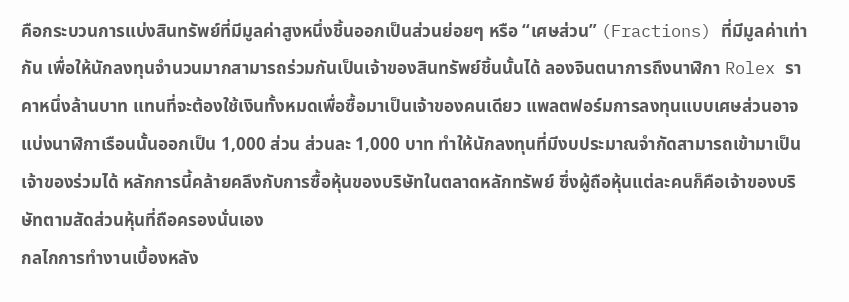คือกระบวนการแบ่งสินทรัพย์ที่มีมูลค่าสูงหนึ่งชิ้นออกเป็นส่วนย่อยๆ หรือ “เศษส่วน” (Fractions) ที่มีมูลค่าเท่ากัน เพื่อให้นักลงทุนจำนวนมากสามารถร่วมกันเป็นเจ้าของสินทรัพย์ชิ้นนั้นได้ ลองจินตนาการถึงนาฬิกา Rolex ราคาหนึ่งล้านบาท แทนที่จะต้องใช้เงินทั้งหมดเพื่อซื้อมาเป็นเจ้าของคนเดียว แพลตฟอร์มการลงทุนแบบเศษส่วนอาจแบ่งนาฬิกาเรือนนั้นออกเป็น 1,000 ส่วน ส่วนละ 1,000 บาท ทำให้นักลงทุนที่มีงบประมาณจำกัดสามารถเข้ามาเป็นเจ้าของร่วมได้ หลักการนี้คล้ายคลึงกับการซื้อหุ้นของบริษัทในตลาดหลักทรัพย์ ซึ่งผู้ถือหุ้นแต่ละคนก็คือเจ้าของบริษัทตามสัดส่วนหุ้นที่ถือครองนั่นเอง
กลไกการทำงานเบื้องหลัง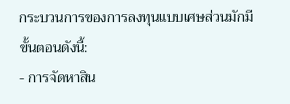กระบวนการของการลงทุนแบบเศษส่วนมักมีขั้นตอนดังนี้:
- การจัดหาสิน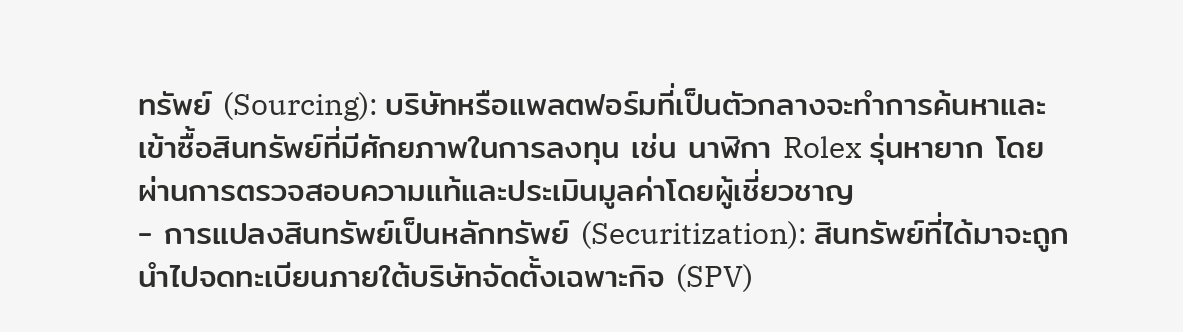ทรัพย์ (Sourcing): บริษัทหรือแพลตฟอร์มที่เป็นตัวกลางจะทำการค้นหาและเข้าซื้อสินทรัพย์ที่มีศักยภาพในการลงทุน เช่น นาฬิกา Rolex รุ่นหายาก โดยผ่านการตรวจสอบความแท้และประเมินมูลค่าโดยผู้เชี่ยวชาญ
- การแปลงสินทรัพย์เป็นหลักทรัพย์ (Securitization): สินทรัพย์ที่ได้มาจะถูกนำไปจดทะเบียนภายใต้บริษัทจัดตั้งเฉพาะกิจ (SPV)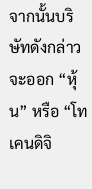จากนั้นบริษัทดังกล่าวจะออก “หุ้น” หรือ “โทเคนดิจิ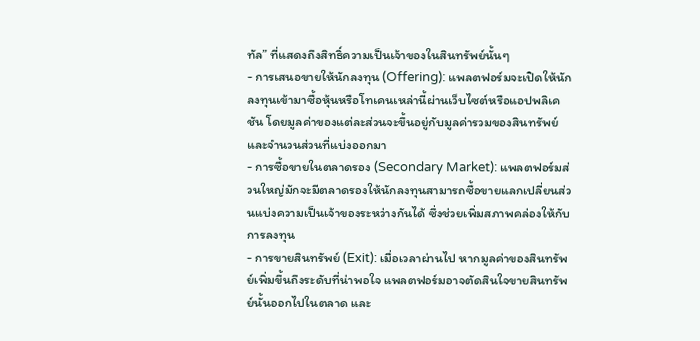ทัล” ที่แสดงถึงสิทธิ์ความเป็นเจ้าของในสินทรัพย์นั้นๆ
- การเสนอขายให้นักลงทุน (Offering): แพลตฟอร์มจะเปิดให้นักลงทุนเข้ามาซื้อหุ้นหรือโทเคนเหล่านี้ผ่านเว็บไซต์หรือแอปพลิเคชัน โดยมูลค่าของแต่ละส่วนจะขึ้นอยู่กับมูลค่ารวมของสินทรัพย์และจำนวนส่วนที่แบ่งออกมา
- การซื้อขายในตลาดรอง (Secondary Market): แพลตฟอร์มส่วนใหญ่มักจะมีตลาดรองให้นักลงทุนสามารถซื้อขายแลกเปลี่ยนส่วนแบ่งความเป็นเจ้าของระหว่างกันได้ ซึ่งช่วยเพิ่มสภาพคล่องให้กับการลงทุน
- การขายสินทรัพย์ (Exit): เมื่อเวลาผ่านไป หากมูลค่าของสินทรัพย์เพิ่มขึ้นถึงระดับที่น่าพอใจ แพลตฟอร์มอาจตัดสินใจขายสินทรัพย์นั้นออกไปในตลาด และ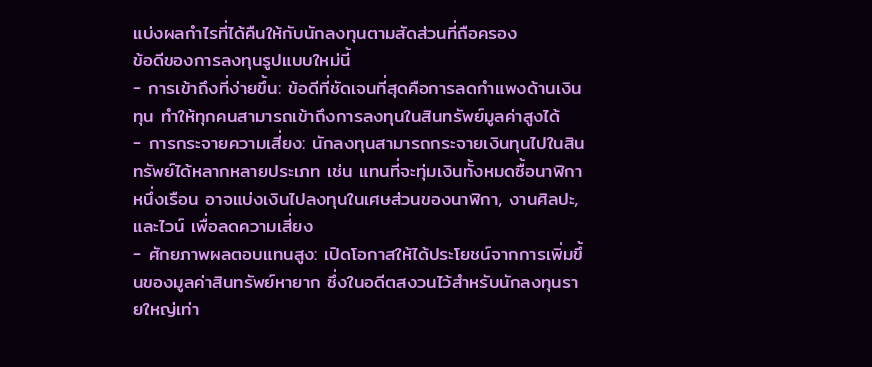แบ่งผลกำไรที่ได้คืนให้กับนักลงทุนตามสัดส่วนที่ถือครอง
ข้อดีของการลงทุนรูปแบบใหม่นี้
- การเข้าถึงที่ง่ายขึ้น: ข้อดีที่ชัดเจนที่สุดคือการลดกำแพงด้านเงินทุน ทำให้ทุกคนสามารถเข้าถึงการลงทุนในสินทรัพย์มูลค่าสูงได้
- การกระจายความเสี่ยง: นักลงทุนสามารถกระจายเงินทุนไปในสินทรัพย์ได้หลากหลายประเภท เช่น แทนที่จะทุ่มเงินทั้งหมดซื้อนาฬิกาหนึ่งเรือน อาจแบ่งเงินไปลงทุนในเศษส่วนของนาฬิกา, งานศิลปะ, และไวน์ เพื่อลดความเสี่ยง
- ศักยภาพผลตอบแทนสูง: เปิดโอกาสให้ได้ประโยชน์จากการเพิ่มขึ้นของมูลค่าสินทรัพย์หายาก ซึ่งในอดีตสงวนไว้สำหรับนักลงทุนรายใหญ่เท่า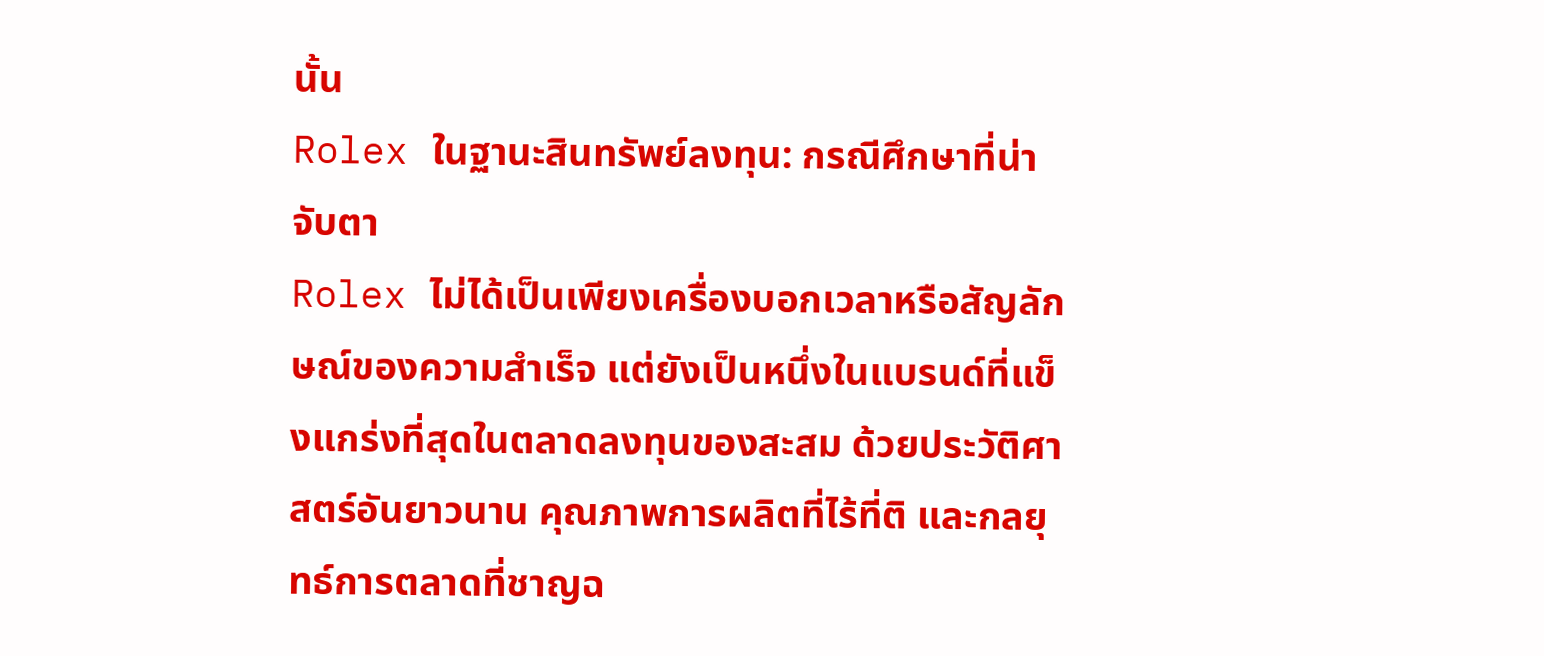นั้น
Rolex ในฐานะสินทรัพย์ลงทุน: กรณีศึกษาที่น่าจับตา
Rolex ไม่ได้เป็นเพียงเครื่องบอกเวลาหรือสัญลักษณ์ของความสำเร็จ แต่ยังเป็นหนึ่งในแบรนด์ที่แข็งแกร่งที่สุดในตลาดลงทุนของสะสม ด้วยประวัติศาสตร์อันยาวนาน คุณภาพการผลิตที่ไร้ที่ติ และกลยุทธ์การตลาดที่ชาญฉ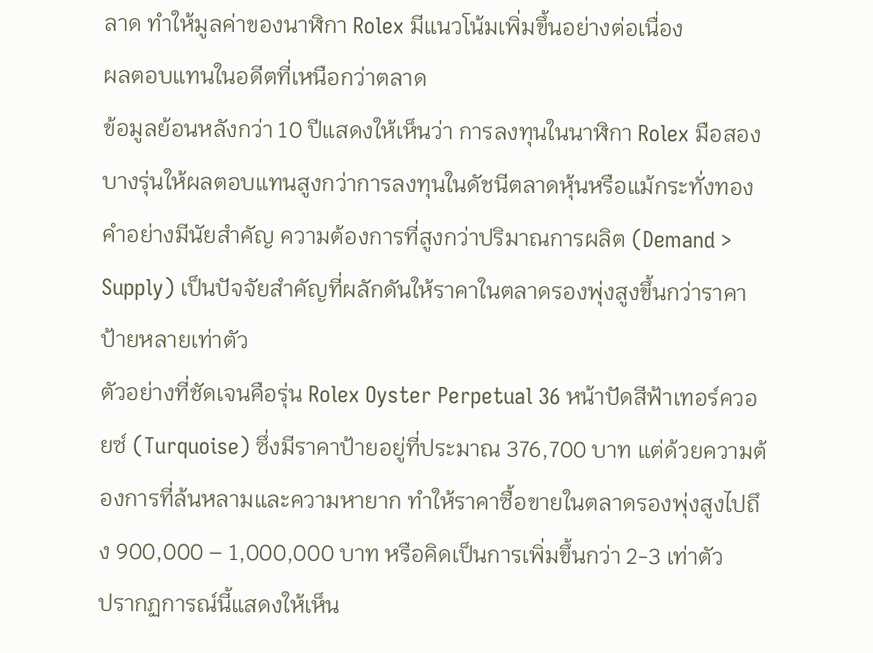ลาด ทำให้มูลค่าของนาฬิกา Rolex มีแนวโน้มเพิ่มขึ้นอย่างต่อเนื่อง
ผลตอบแทนในอดีตที่เหนือกว่าตลาด
ข้อมูลย้อนหลังกว่า 10 ปีแสดงให้เห็นว่า การลงทุนในนาฬิกา Rolex มือสองบางรุ่นให้ผลตอบแทนสูงกว่าการลงทุนในดัชนีตลาดหุ้นหรือแม้กระทั่งทองคำอย่างมีนัยสำคัญ ความต้องการที่สูงกว่าปริมาณการผลิต (Demand > Supply) เป็นปัจจัยสำคัญที่ผลักดันให้ราคาในตลาดรองพุ่งสูงขึ้นกว่าราคาป้ายหลายเท่าตัว
ตัวอย่างที่ชัดเจนคือรุ่น Rolex Oyster Perpetual 36 หน้าปัดสีฟ้าเทอร์ควอยซ์ (Turquoise) ซึ่งมีราคาป้ายอยู่ที่ประมาณ 376,700 บาท แต่ด้วยความต้องการที่ล้นหลามและความหายาก ทำให้ราคาซื้อขายในตลาดรองพุ่งสูงไปถึง 900,000 – 1,000,000 บาท หรือคิดเป็นการเพิ่มขึ้นกว่า 2-3 เท่าตัว
ปรากฏการณ์นี้แสดงให้เห็น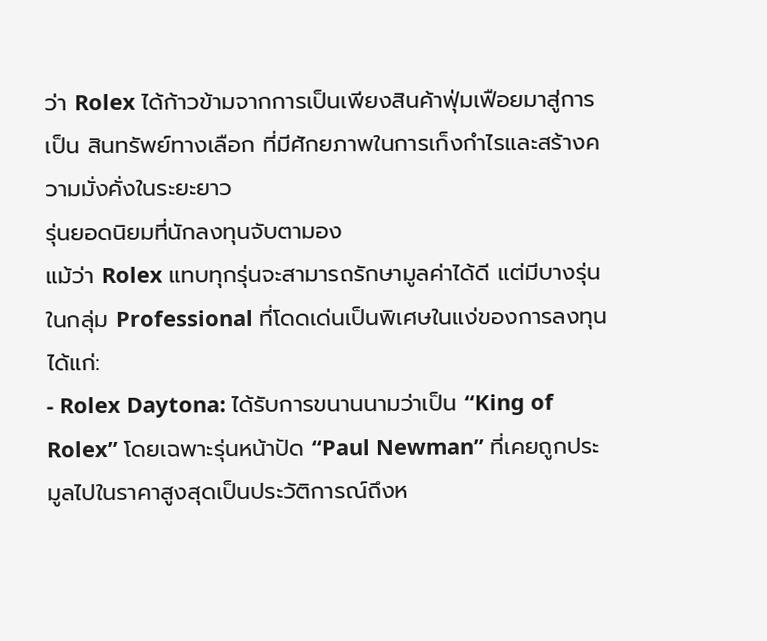ว่า Rolex ได้ก้าวข้ามจากการเป็นเพียงสินค้าฟุ่มเฟือยมาสู่การเป็น สินทรัพย์ทางเลือก ที่มีศักยภาพในการเก็งกำไรและสร้างความมั่งคั่งในระยะยาว
รุ่นยอดนิยมที่นักลงทุนจับตามอง
แม้ว่า Rolex แทบทุกรุ่นจะสามารถรักษามูลค่าได้ดี แต่มีบางรุ่นในกลุ่ม Professional ที่โดดเด่นเป็นพิเศษในแง่ของการลงทุน ได้แก่:
- Rolex Daytona: ได้รับการขนานนามว่าเป็น “King of Rolex” โดยเฉพาะรุ่นหน้าปัด “Paul Newman” ที่เคยถูกประมูลไปในราคาสูงสุดเป็นประวัติการณ์ถึงห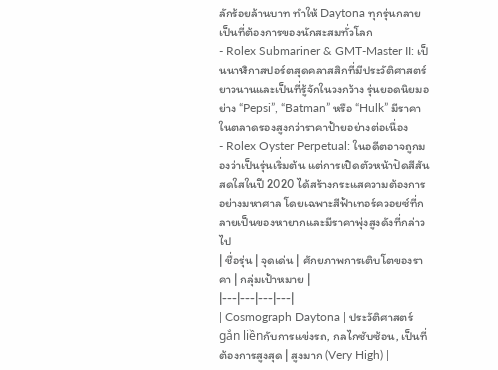ลักร้อยล้านบาท ทำให้ Daytona ทุกรุ่นกลายเป็นที่ต้องการของนักสะสมทั่วโลก
- Rolex Submariner & GMT-Master II: เป็นนาฬิกาสปอร์ตสุดคลาสสิกที่มีประวัติศาสตร์ยาวนานและเป็นที่รู้จักในวงกว้าง รุ่นยอดนิยมอย่าง “Pepsi”, “Batman” หรือ “Hulk” มีราคาในตลาดรองสูงกว่าราคาป้ายอย่างต่อเนื่อง
- Rolex Oyster Perpetual: ในอดีตอาจถูกมองว่าเป็นรุ่นเริ่มต้น แต่การเปิดตัวหน้าปัดสีสันสดใสในปี 2020 ได้สร้างกระแสความต้องการอย่างมหาศาล โดยเฉพาะสีฟ้าเทอร์ควอยซ์ที่กลายเป็นของหายากและมีราคาพุ่งสูงดังที่กล่าวไป
| ชื่อรุ่น | จุดเด่น | ศักยภาพการเติบโตของราคา | กลุ่มเป้าหมาย |
|---|---|---|---|
| Cosmograph Daytona | ประวัติศาสตร์ gắn liềnกับการแข่งรถ, กลไกซับซ้อน, เป็นที่ต้องการสูงสุด | สูงมาก (Very High) |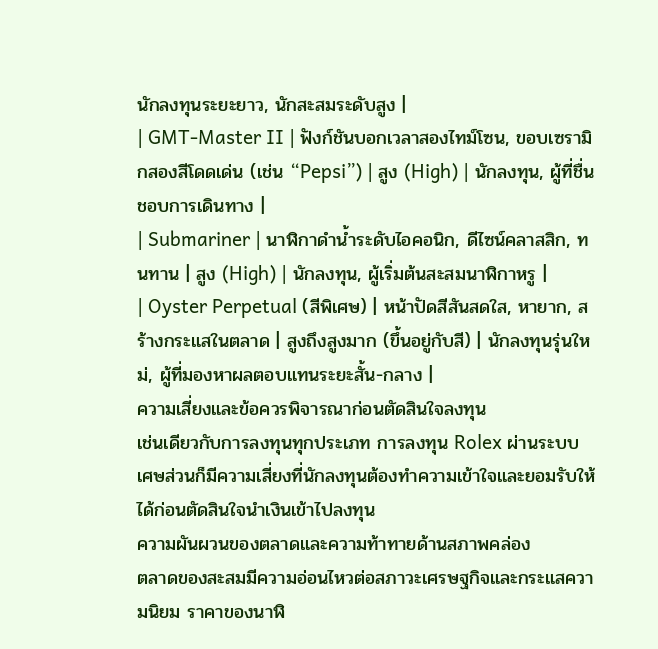นักลงทุนระยะยาว, นักสะสมระดับสูง |
| GMT-Master II | ฟังก์ชันบอกเวลาสองไทม์โซน, ขอบเซรามิกสองสีโดดเด่น (เช่น “Pepsi”) | สูง (High) | นักลงทุน, ผู้ที่ชื่นชอบการเดินทาง |
| Submariner | นาฬิกาดำน้ำระดับไอคอนิก, ดีไซน์คลาสสิก, ทนทาน | สูง (High) | นักลงทุน, ผู้เริ่มต้นสะสมนาฬิกาหรู |
| Oyster Perpetual (สีพิเศษ) | หน้าปัดสีสันสดใส, หายาก, สร้างกระแสในตลาด | สูงถึงสูงมาก (ขึ้นอยู่กับสี) | นักลงทุนรุ่นใหม่, ผู้ที่มองหาผลตอบแทนระยะสั้น-กลาง |
ความเสี่ยงและข้อควรพิจารณาก่อนตัดสินใจลงทุน
เช่นเดียวกับการลงทุนทุกประเภท การลงทุน Rolex ผ่านระบบเศษส่วนก็มีความเสี่ยงที่นักลงทุนต้องทำความเข้าใจและยอมรับให้ได้ก่อนตัดสินใจนำเงินเข้าไปลงทุน
ความผันผวนของตลาดและความท้าทายด้านสภาพคล่อง
ตลาดของสะสมมีความอ่อนไหวต่อสภาวะเศรษฐกิจและกระแสความนิยม ราคาของนาฬิ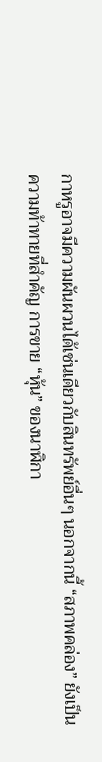กาหรูอาจมีความผันผวนได้เช่นเดียวกับสินทรัพย์อื่นๆ นอกจากนี้ “สภาพคล่อง” ยังเป็นความท้าทายที่สำคัญ การขาย “หุ้น” ของนาฬิกา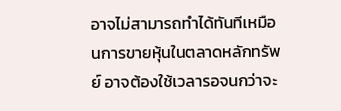อาจไม่สามารถทำได้ทันทีเหมือนการขายหุ้นในตลาดหลักทรัพย์ อาจต้องใช้เวลารอจนกว่าจะ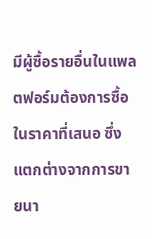มีผู้ซื้อรายอื่นในแพลตฟอร์มต้องการซื้อในราคาที่เสนอ ซึ่งแตกต่างจากการขายนา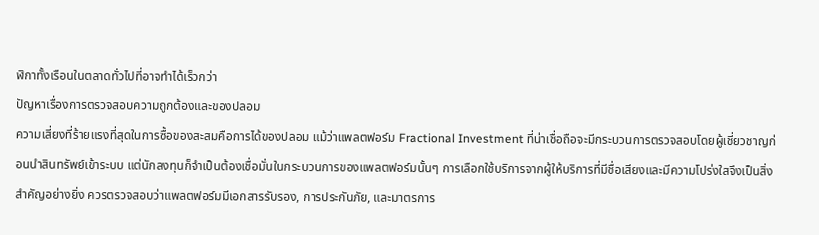ฬิกาทั้งเรือนในตลาดทั่วไปที่อาจทำได้เร็วกว่า
ปัญหาเรื่องการตรวจสอบความถูกต้องและของปลอม
ความเสี่ยงที่ร้ายแรงที่สุดในการซื้อของสะสมคือการได้ของปลอม แม้ว่าแพลตฟอร์ม Fractional Investment ที่น่าเชื่อถือจะมีกระบวนการตรวจสอบโดยผู้เชี่ยวชาญก่อนนำสินทรัพย์เข้าระบบ แต่นักลงทุนก็จำเป็นต้องเชื่อมั่นในกระบวนการของแพลตฟอร์มนั้นๆ การเลือกใช้บริการจากผู้ให้บริการที่มีชื่อเสียงและมีความโปร่งใสจึงเป็นสิ่งสำคัญอย่างยิ่ง ควรตรวจสอบว่าแพลตฟอร์มมีเอกสารรับรอง, การประกันภัย, และมาตรการ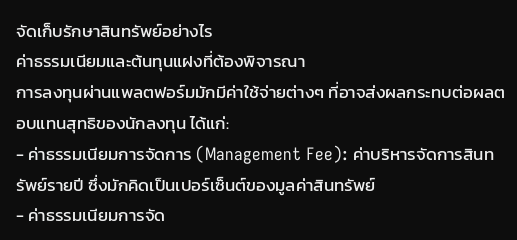จัดเก็บรักษาสินทรัพย์อย่างไร
ค่าธรรมเนียมและต้นทุนแฝงที่ต้องพิจารณา
การลงทุนผ่านแพลตฟอร์มมักมีค่าใช้จ่ายต่างๆ ที่อาจส่งผลกระทบต่อผลตอบแทนสุทธิของนักลงทุน ได้แก่:
- ค่าธรรมเนียมการจัดการ (Management Fee): ค่าบริหารจัดการสินทรัพย์รายปี ซึ่งมักคิดเป็นเปอร์เซ็นต์ของมูลค่าสินทรัพย์
- ค่าธรรมเนียมการจัด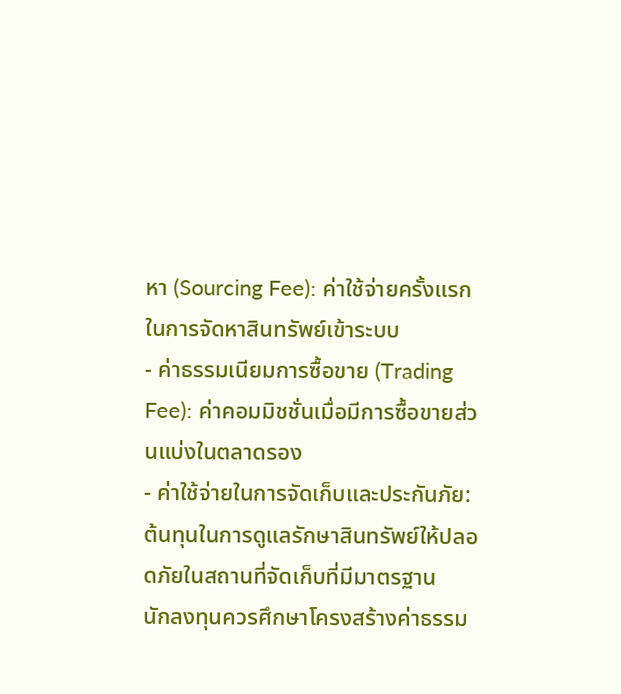หา (Sourcing Fee): ค่าใช้จ่ายครั้งแรกในการจัดหาสินทรัพย์เข้าระบบ
- ค่าธรรมเนียมการซื้อขาย (Trading Fee): ค่าคอมมิชชั่นเมื่อมีการซื้อขายส่วนแบ่งในตลาดรอง
- ค่าใช้จ่ายในการจัดเก็บและประกันภัย: ต้นทุนในการดูแลรักษาสินทรัพย์ให้ปลอดภัยในสถานที่จัดเก็บที่มีมาตรฐาน
นักลงทุนควรศึกษาโครงสร้างค่าธรรม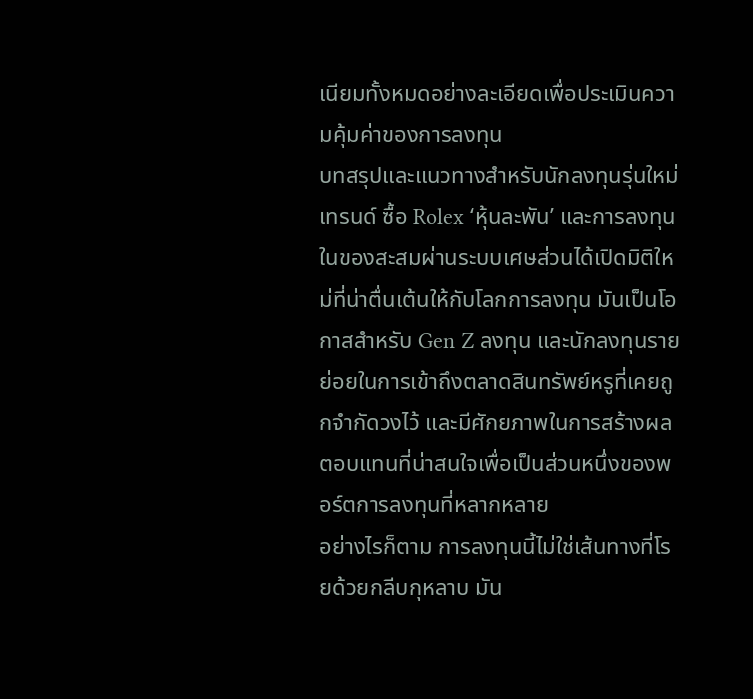เนียมทั้งหมดอย่างละเอียดเพื่อประเมินความคุ้มค่าของการลงทุน
บทสรุปและแนวทางสำหรับนักลงทุนรุ่นใหม่
เทรนด์ ซื้อ Rolex ‘หุ้นละพัน’ และการลงทุนในของสะสมผ่านระบบเศษส่วนได้เปิดมิติใหม่ที่น่าตื่นเต้นให้กับโลกการลงทุน มันเป็นโอกาสสำหรับ Gen Z ลงทุน และนักลงทุนรายย่อยในการเข้าถึงตลาดสินทรัพย์หรูที่เคยถูกจำกัดวงไว้ และมีศักยภาพในการสร้างผลตอบแทนที่น่าสนใจเพื่อเป็นส่วนหนึ่งของพอร์ตการลงทุนที่หลากหลาย
อย่างไรก็ตาม การลงทุนนี้ไม่ใช่เส้นทางที่โรยด้วยกลีบกุหลาบ มัน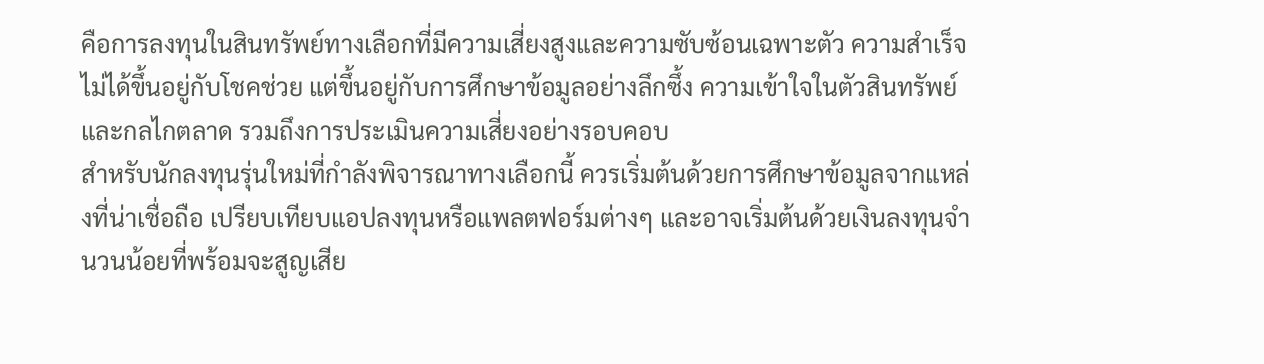คือการลงทุนในสินทรัพย์ทางเลือกที่มีความเสี่ยงสูงและความซับซ้อนเฉพาะตัว ความสำเร็จไม่ได้ขึ้นอยู่กับโชคช่วย แต่ขึ้นอยู่กับการศึกษาข้อมูลอย่างลึกซึ้ง ความเข้าใจในตัวสินทรัพย์และกลไกตลาด รวมถึงการประเมินความเสี่ยงอย่างรอบคอบ
สำหรับนักลงทุนรุ่นใหม่ที่กำลังพิจารณาทางเลือกนี้ ควรเริ่มต้นด้วยการศึกษาข้อมูลจากแหล่งที่น่าเชื่อถือ เปรียบเทียบแอปลงทุนหรือแพลตฟอร์มต่างๆ และอาจเริ่มต้นด้วยเงินลงทุนจำนวนน้อยที่พร้อมจะสูญเสีย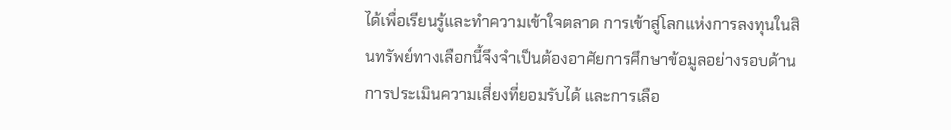ได้เพื่อเรียนรู้และทำความเข้าใจตลาด การเข้าสู่โลกแห่งการลงทุนในสินทรัพย์ทางเลือกนี้จึงจำเป็นต้องอาศัยการศึกษาข้อมูลอย่างรอบด้าน การประเมินความเสี่ยงที่ยอมรับได้ และการเลือ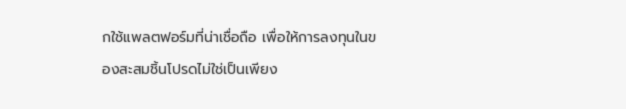กใช้แพลตฟอร์มที่น่าเชื่อถือ เพื่อให้การลงทุนในของสะสมชิ้นโปรดไม่ใช่เป็นเพียง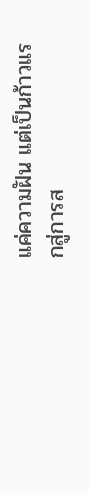แค่ความฝัน แต่เป็นก้าวแรกสู่การส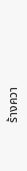ร้างควา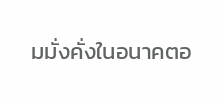มมั่งคั่งในอนาคตอ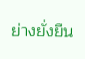ย่างยั่งยืน